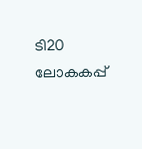ടി20 ലോകകപ്പ്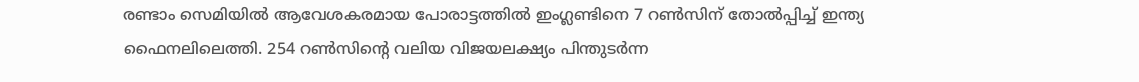രണ്ടാം സെമിയില്‍ ആവേശകരമായ പോരാട്ടത്തില്‍ ഇംഗ്ലണ്ടിനെ 7 റണ്‍സിന് തോല്‍പ്പിച്ച് ഇന്ത്യ ഫൈനലിലെത്തി. 254 റണ്‍സിന്റെ വലിയ വിജയലക്ഷ്യം പിന്തുടര്‍ന്ന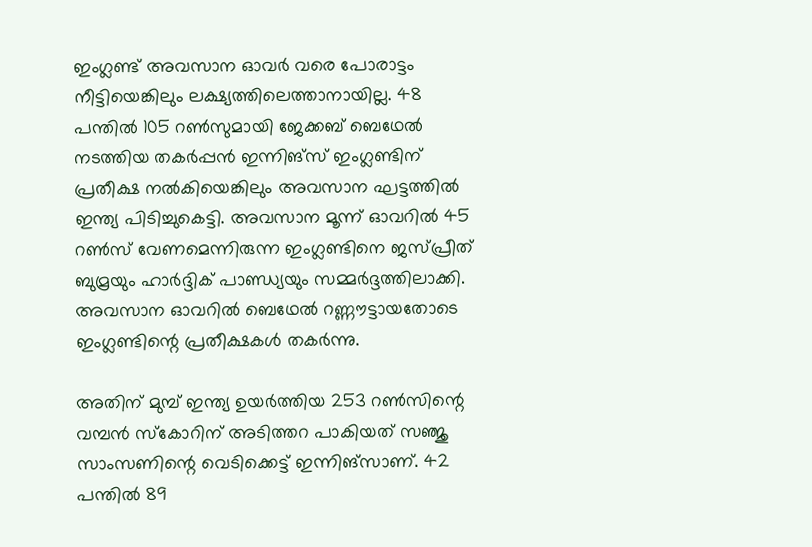ഇംഗ്ലണ്ട് അവസാന ഓവര്‍ വരെ പോരാട്ടം നീട്ടിയെങ്കിലും ലക്ഷ്യത്തിലെത്താനായില്ല. 48 പന്തില്‍ 105 റണ്‍സുമായി ജേക്കബ് ബെഥേല്‍ നടത്തിയ തകര്‍പ്പന്‍ ഇന്നിങ്സ് ഇംഗ്ലണ്ടിന് പ്രതീക്ഷ നല്‍കിയെങ്കിലും അവസാന ഘട്ടത്തില്‍ ഇന്ത്യ പിടിച്ചുകെട്ടി. അവസാന മൂന്ന് ഓവറില്‍ 45 റണ്‍സ് വേണമെന്നിരുന്ന ഇംഗ്ലണ്ടിനെ ജസ്പ്രീത് ബുമ്രയും ഹാര്‍ദ്ദിക് പാണ്ഡ്യയും സമ്മര്‍ദ്ദത്തിലാക്കി. അവസാന ഓവറില്‍ ബെഥേല്‍ റണ്ണൗട്ടായതോടെ ഇംഗ്ലണ്ടിന്റെ പ്രതീക്ഷകള്‍ തകര്‍ന്നു.

അതിന് മുമ്പ് ഇന്ത്യ ഉയര്‍ത്തിയ 253 റണ്‍സിന്റെ വമ്പന്‍ സ്കോറിന് അടിത്തറ പാകിയത് സഞ്ജു സാംസണിന്റെ വെടിക്കെട്ട് ഇന്നിങ്സാണ്. 42 പന്തില്‍ 89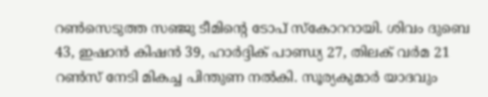റണ്‍സെടുത്ത സഞ്ജു ടീമിന്റെ ടോപ് സ്കോററായി. ശിവം ദുബെ 43, ഇഷാന്‍ കിഷന്‍ 39, ഹാര്‍ദ്ദിക് പാണ്ഡ്യ 27, തിലക് വര്‍മ 21 റണ്‍സ് നേടി മികച്ച പിന്തുണ നല്‍കി. സൂര്യകുമാര്‍ യാദവും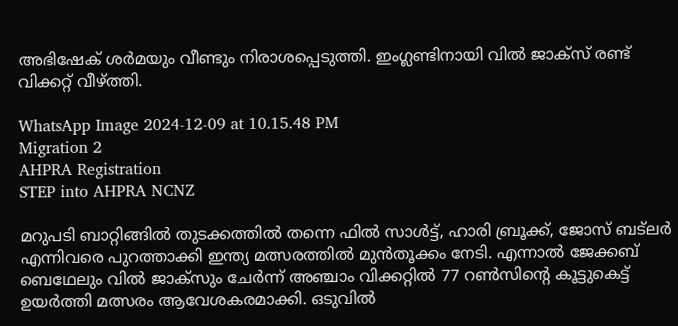അഭിഷേക് ശര്‍മയും വീണ്ടും നിരാശപ്പെടുത്തി. ഇംഗ്ലണ്ടിനായി വില്‍ ജാക്സ് രണ്ട് വിക്കറ്റ് വീഴ്ത്തി.

WhatsApp Image 2024-12-09 at 10.15.48 PM
Migration 2
AHPRA Registration
STEP into AHPRA NCNZ

മറുപടി ബാറ്റിങ്ങില്‍ തുടക്കത്തില്‍ തന്നെ ഫില്‍ സാള്‍ട്ട്, ഹാരി ബ്രൂക്ക്, ജോസ് ബട്‌ലര്‍ എന്നിവരെ പുറത്താക്കി ഇന്ത്യ മത്സരത്തില്‍ മുന്‍തൂക്കം നേടി. എന്നാല്‍ ജേക്കബ് ബെഥേലും വില്‍ ജാക്സും ചേര്‍ന്ന് അഞ്ചാം വിക്കറ്റില്‍ 77 റണ്‍സിന്റെ കൂട്ടുകെട്ട് ഉയര്‍ത്തി മത്സരം ആവേശകരമാക്കി. ഒടുവില്‍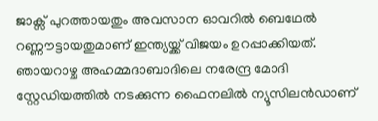ജാക്സ് പുറത്തായതും അവസാന ഓവറില്‍ ബെഥേല്‍ റണ്ണൗട്ടായതുമാണ് ഇന്ത്യയ്ക്ക് വിജയം ഉറപ്പാക്കിയത്. ഞായറാഴ്ച അഹമ്മദാബാദിലെ നരേന്ദ്ര മോദി സ്റ്റേഡിയത്തില്‍ നടക്കുന്ന ഫൈനലില്‍ ന്യൂസിലന്‍ഡാണ്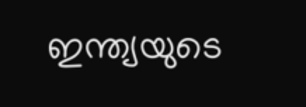ഇന്ത്യയുടെ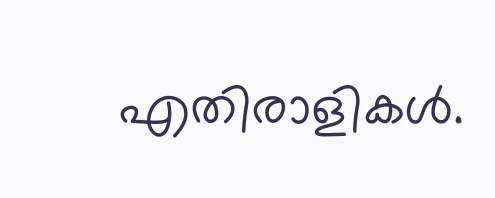എതിരാളികള്‍.